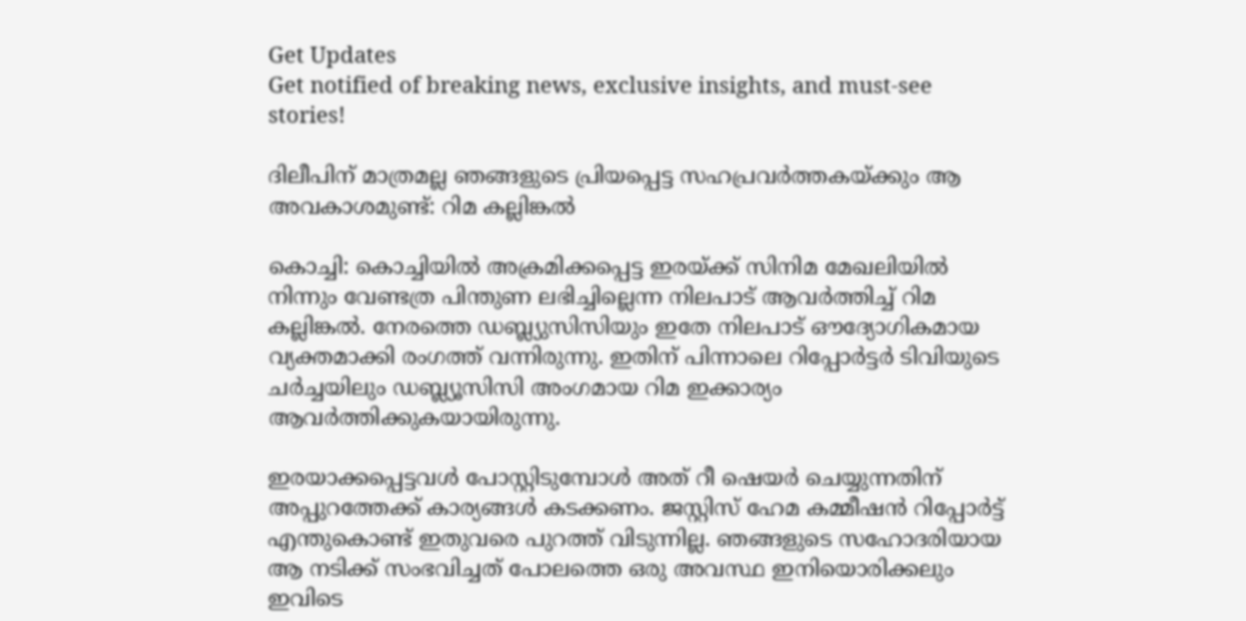Get Updates
Get notified of breaking news, exclusive insights, and must-see stories!

ദിലീപിന് മാത്രമല്ല ഞങ്ങളുടെ പ്രിയപ്പെട്ട സഹപ്രവർത്തകയ്ക്കും ആ അവകാശമുണ്ട്: റിമ കല്ലിങ്കല്‍

കൊച്ചി: കൊച്ചിയില്‍ അക്രമിക്കപ്പെട്ട ഇരയ്ക്ക് സിനിമ മേഖലിയില്‍ നിന്നും വേണ്ടത്ര പിന്തുണ ലഭിച്ചില്ലെന്ന നിലപാട് ആവർത്തിച്ച് റിമ കല്ലിങ്കല്‍. നേരത്തെ ഡബ്ല്യുസിസിയും ഇതേ നിലപാട് ഔദ്യോഗികമായ വ്യക്തമാക്കി രംഗത്ത് വന്നിരുന്നു. ഇതിന് പിന്നാലെ റിപ്പോർട്ടർ ടിവിയുടെ ചർച്ചയിലും ഡബ്ല്യൂസിസി അംഗമായ റിമ ഇക്കാര്യം ആവർത്തിക്കുകയായിരുന്നു.

ഇരയാക്കപ്പെട്ടവള്‍ പോസ്റ്റിടുമ്പോള്‍ അത് റീ ഷെയർ ചെയ്യുന്നതിന് അപ്പുറത്തേക്ക് കാര്യങ്ങള്‍ കടക്കണം. ജസ്റ്റിസ് ഹേമ കമ്മീഷന്‍ റിപ്പോർട്ട് എന്തുകൊണ്ട് ഇതുവരെ പുറത്ത് വിടുന്നില്ല. ഞങ്ങളുടെ സഹോദരിയായ ആ നടിക്ക് സംഭവിച്ചത് പോലത്തെ ഒരു അവസ്ഥ ഇനിയൊരിക്കലും ഇവിടെ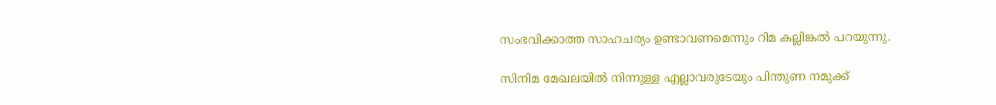സംഭവിക്കാത്ത സാഹചര്യം ഉണ്ടാവണമെന്നും റിമ കല്ലിങ്കല്‍ പറയുന്നു.

സിനിമ മേഖലയില്‍ നിന്നുള്ള എല്ലാവരുടേയും പിന്തുണ നമുക്ക്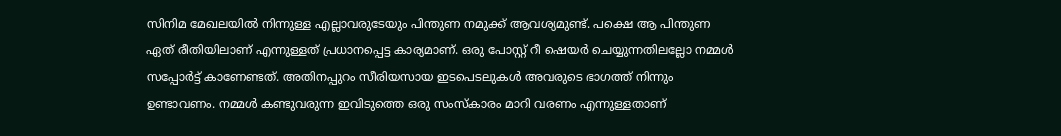സിനിമ മേഖലയില്‍ നിന്നുള്ള എല്ലാവരുടേയും പിന്തുണ നമുക്ക് ആവശ്യമുണ്ട്. പക്ഷെ ആ പിന്തുണ ഏത് രീതിയിലാണ് എന്നുള്ളത് പ്രധാനപ്പെട്ട കാര്യമാണ്. ഒരു പോസ്റ്റ് റീ ഷെയർ ചെയ്യുന്നതിലല്ലോ നമ്മള്‍ സപ്പോർട്ട് കാണേണ്ടത്. അതിനപ്പുറം സീരിയസായ ഇടപെടലുകള്‍ അവരുടെ ഭാഗത്ത് നിന്നും ഉണ്ടാവണം. നമ്മള്‍ കണ്ടുവരുന്ന ഇവിടുത്തെ ഒരു സംസ്കാരം മാറി വരണം എന്നുള്ളതാണ്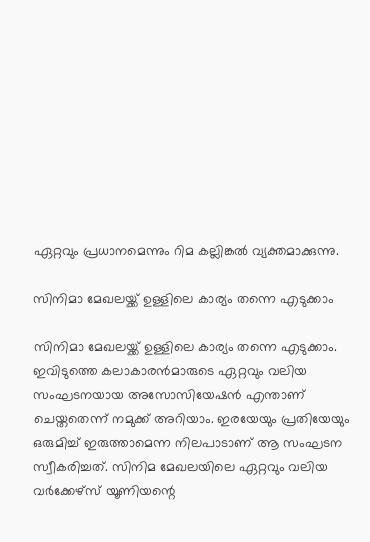ഏറ്റവും പ്രധാനമെന്നും റിമ കല്ലിങ്കല്‍ വ്യക്തമാക്കുന്നു.

സിനിമാ മേഖലയ്ക്ക് ഉള്ളിലെ കാര്യം തന്നെ എടുക്കാം

സിനിമാ മേഖലയ്ക്ക് ഉള്ളിലെ കാര്യം തന്നെ എടുക്കാം. ഇവിടുത്തെ കലാകാരന്‍മാരുടെ ഏറ്റവും വലിയ സംഘടനയായ അസോസിയേഷന്‍ എന്താണ് ചെയ്തതെന്ന് നമുക്ക് അറിയാം. ഇരയേയും പ്രതിയേയും ഒരുമിച്ച് ഇരുത്താമെന്ന നിലപാടാണ് ആ സംഘടന സ്വീകരിച്ചത്. സിനിമ മേഖലയിലെ ഏറ്റവും വലിയ വർക്കേഴ്സ് യൂണിയന്റെ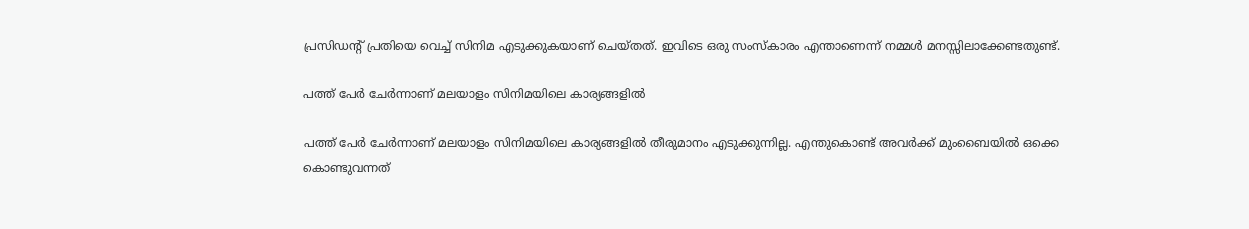പ്രസിഡന്റ് പ്രതിയെ വെച്ച് സിനിമ എടുക്കുകയാണ് ചെയ്തത്. ഇവിടെ ഒരു സംസ്കാരം എന്താണെന്ന് നമ്മള്‍ മനസ്സിലാക്കേണ്ടതുണ്ട്.

പത്ത് പേർ ചേർന്നാണ് മലയാളം സിനിമയിലെ കാര്യങ്ങളില്‍

പത്ത് പേർ ചേർന്നാണ് മലയാളം സിനിമയിലെ കാര്യങ്ങളില്‍ തീരുമാനം എടുക്കുന്നില്ല. എന്തുകൊണ്ട് അവർക്ക് മുംബൈയില്‍ ഒക്കെ കൊണ്ടുവന്നത്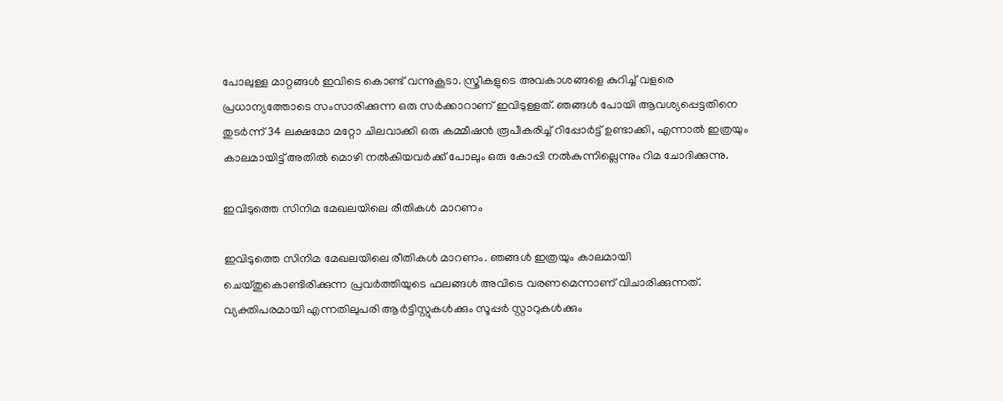പോലുള്ള മാറ്റങ്ങള്‍ ഇവിടെ കൊണ്ട് വന്നുകൂടാ. സ്ത്രീകളുടെ അവകാശങ്ങളെ കുറിച്ച് വളരെ പ്രധാന്യത്തോടെ സംസാരിക്കുന്ന ഒരു സർക്കാറാണ് ഇവിടുള്ളത്. ഞങ്ങള്‍ പോയി ആവശ്യപ്പെട്ടതിനെ തുടർന്ന് 34 ലക്ഷമോ മറ്റോ ചിലവാക്കി ഒരു കമ്മീഷന്‍ രൂപീകരിച്ച് റിപ്പോർട്ട് ഉണ്ടാക്കി, എന്നാല്‍ ഇത്രയും കാലമായിട്ട് അതില്‍ മൊഴി നല്‍കിയവർക്ക് പോലും ഒരു കോപ്പി നല്‍കുന്നില്ലെന്നും റിമ ചോദിക്കുന്നു.

ഇവിടുത്തെ സിനിമ മേഖലയിലെ രീതികള്‍ മാറണം

ഇവിടുത്തെ സിനിമ മേഖലയിലെ രീതികള്‍ മാറണം. ഞങ്ങള്‍ ഇത്രയും കാലമായി ചെയ്തുകൊണ്ടിരിക്കുന്ന പ്രവർത്തിയുടെ ഫലങ്ങള്‍ അവിടെ വരണമെന്നാണ് വിചാരിക്കുന്നത്. വ്യക്തിപരമായി എന്നതിലുപരി ആർട്ടിസ്റ്റുകള്‍ക്കും സൂപ്പർ സ്റ്റാറുകള്‍ക്കും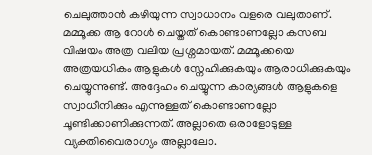ചെലുത്താന്‍ കഴിയുന്ന സ്വാധാനം വളരെ വലുതാണ്. മമ്മൂക്ക ആ റോള്‍ ചെയ്തത് കൊണ്ടാണല്ലോ കസബ വിഷയം അത്ര വലിയ പ്രശ്നമായത്. മമ്മൂക്കയെ അത്രയധികം ആളുകള്‍ സ്നേഹിക്കുകയും ആരാധിക്കുകയും ചെയ്യുന്നുണ്ട്. അദ്ദേഹം ചെയ്യുന്ന കാര്യങ്ങള്‍ ആളുകളെ സ്വാധീനിക്കും എന്നുള്ളത് കൊണ്ടാണല്ലോ ചൂണ്ടിക്കാണിക്കുന്നത്. അല്ലാതെ ഒരാളോടുള്ള വ്യക്തിവൈരാഗ്യം അല്ലാലോ.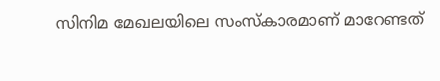സിനിമ മേഖലയിലെ സംസ്കാരമാണ് മാറേണ്ടത്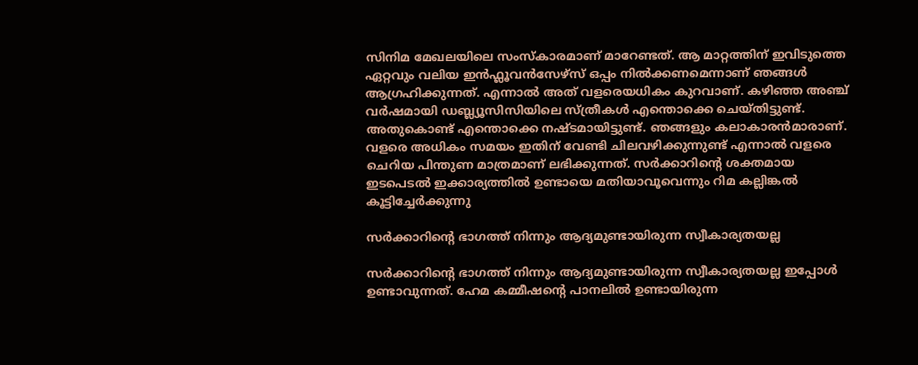സിനിമ മേഖലയിലെ സംസ്കാരമാണ് മാറേണ്ടത്. ആ മാറ്റത്തിന് ഇവിടുത്തെ ഏറ്റവും വലിയ ഇന്‍ഫ്ലൂവന്‍സേഴ്സ് ഒപ്പം നില്‍ക്കണമെന്നാണ് ഞങ്ങള്‍ ആഗ്രഹിക്കുന്നത്. എന്നാല്‍ അത് വളരെയധികം കുറവാണ്. കഴിഞ്ഞ അഞ്ച് വർഷമായി ഡബ്ല്യൂസിസിയിലെ സ്ത്രീകള്‍ എന്തൊക്കെ ചെയ്തിട്ടുണ്ട്. അതുകൊണ്ട് എന്തൊക്കെ നഷ്ടമായിട്ടുണ്ട്. ഞങ്ങളും കലാകാരന്‍മാരാണ്. വളരെ അധികം സമയം ഇതിന് വേണ്ടി ചിലവഴിക്കുന്നുണ്ട് എന്നാല്‍ വളരെ ചെറിയ പിന്തുണ മാത്രമാണ് ലഭിക്കുന്നത്. സർക്കാറിന്റെ ശക്തമായ ഇടപെടല്‍ ഇക്കാര്യത്തില്‍ ഉണ്ടായെ മതിയാവൂവെന്നും റിമ കല്ലിങ്കല്‍ കൂട്ടിച്ചേർക്കുന്നു

സർക്കാറിന്റെ ഭാഗത്ത് നിന്നും ആദ്യമുണ്ടായിരുന്ന സ്വീകാര്യതയല്ല

സർക്കാറിന്റെ ഭാഗത്ത് നിന്നും ആദ്യമുണ്ടായിരുന്ന സ്വീകാര്യതയല്ല ഇപ്പോള്‍ ഉണ്ടാവുന്നത്. ഹേമ കമ്മീഷന്റെ പാനലില്‍ ഉണ്ടായിരുന്ന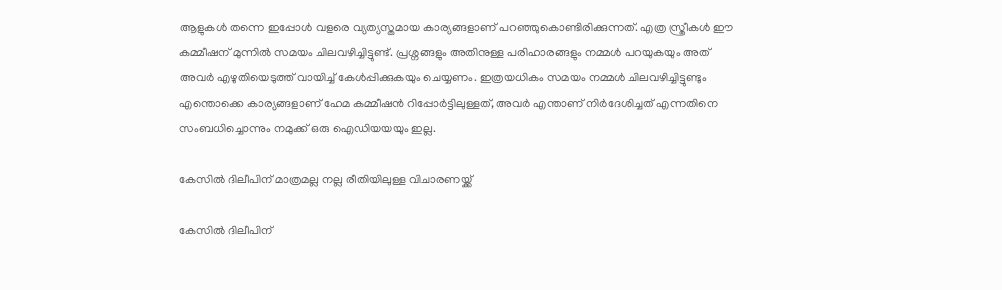ആളുകള്‍ തന്നെ ഇപ്പോള്‍ വളരെ വ്യത്യസ്തമായ കാര്യങ്ങളാണ് പറഞ്ഞുകൊണ്ടിരിക്കുന്നത്. എത്ര സ്ത്രീകള്‍ ഈ കമ്മീഷന് മുന്നില്‍ സമയം ചിലവഴിച്ചിട്ടുണ്ട്. പ്രശ്നങ്ങളും അതിനുള്ള പരിഹാരങ്ങളും നമ്മള്‍ പറയുകയും അത് അവർ എഴുതിയെടുത്ത് വായിച്ച് കേള്‍പ്പിക്കുകയും ചെയ്യണം. ഇത്രയധികം സമയം നമ്മള്‍ ചിലവഴിച്ചിട്ടുണ്ടും എന്തൊക്കെ കാര്യങ്ങളാണ് ഹേമ കമ്മീഷന്‍ റിപ്പോർട്ടിലുള്ളത്, അവർ എന്താണ് നിർദേശിച്ചത് എന്നതിനെ സംബധിച്ചൊന്നും നമുക്ക് ഒരു ഐഡിയയയും ഇല്ല.

കേസില്‍ ദിലീപിന് മാത്രമല്ല നല്ല രീതിയിലുള്ള വിചാരണയ്ക്ക്

കേസില്‍ ദിലീപിന്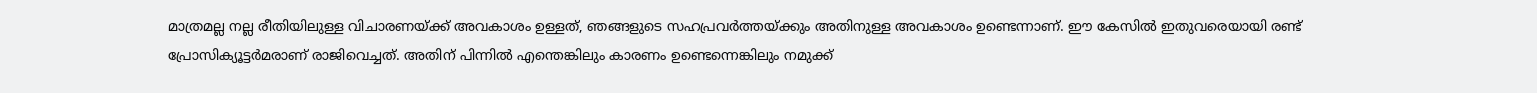മാത്രമല്ല നല്ല രീതിയിലുള്ള വിചാരണയ്ക്ക് അവകാശം ഉള്ളത്, ഞങ്ങളുടെ സഹപ്രവർത്തയ്ക്കും അതിനുള്ള അവകാശം ഉണ്ടെന്നാണ്. ഈ കേസില്‍ ഇതുവരെയായി രണ്ട് പ്രോസിക്യൂട്ടർമരാണ് രാജിവെച്ചത്. അതിന് പിന്നില്‍ എന്തെങ്കിലും കാരണം ഉണ്ടെന്നെങ്കിലും നമുക്ക്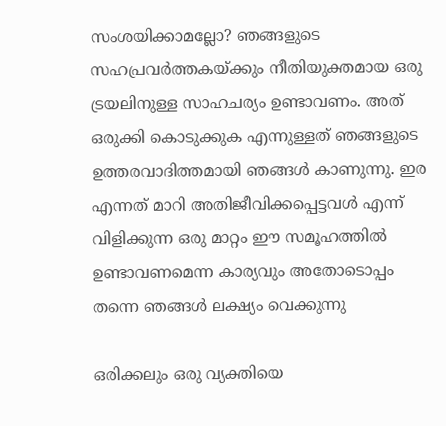സംശയിക്കാമല്ലോ? ഞങ്ങളുടെ സഹപ്രവർത്തകയ്ക്കും നീതിയുക്തമായ ഒരു ട്രയലിനുള്ള സാഹചര്യം ഉണ്ടാവണം. അത് ഒരുക്കി കൊടുക്കുക എന്നുള്ളത് ഞങ്ങളുടെ ഉത്തരവാദിത്തമായി ഞങ്ങള്‍ കാണുന്നു. ഇര എന്നത് മാറി അതിജീവിക്കപ്പെട്ടവള്‍ എന്ന് വിളിക്കുന്ന ഒരു മാറ്റം ഈ സമൂഹത്തില്‍ ഉണ്ടാവണമെന്ന കാര്യവും അതോടൊപ്പം തന്നെ ഞങ്ങള്‍ ലക്ഷ്യം വെക്കുന്നു

ഒരിക്കലും ഒരു വ്യക്തിയെ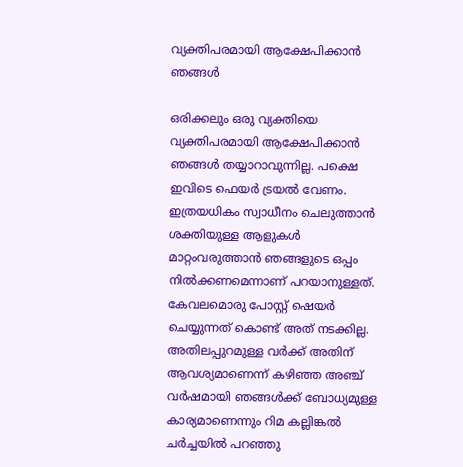വ്യക്തിപരമായി ആക്ഷേപിക്കാന്‍ ഞങ്ങള്‍

ഒരിക്കലും ഒരു വ്യക്തിയെ വ്യക്തിപരമായി ആക്ഷേപിക്കാന്‍ ഞങ്ങള്‍ തയ്യാറാവുന്നില്ല. പക്ഷെ ഇവിടെ ഫെയർ ട്രയല്‍ വേണം. ഇത്രയധികം സ്വാധീനം ചെലുത്താന്‍ ശക്തിയുള്ള ആളുകള്‍ മാറ്റംവരുത്താന്‍ ഞങ്ങളുടെ ഒപ്പം നില്‍ക്കണമെന്നാണ് പറയാനുള്ളത്. കേവലമൊരു പോസ്റ്റ് ഷെയർ ചെയ്യുന്നത് കൊണ്ട് അത് നടക്കില്ല. അതിലപ്പുറമുള്ള വർക്ക് അതിന് ആവശ്യമാണെന്ന് കഴിഞ്ഞ അഞ്ച് വർഷമായി ഞങ്ങള്‍ക്ക് ബോധ്യമുള്ള കാര്യമാണെന്നും റിമ കല്ലിങ്കല്‍ ചർച്ചയില്‍ പറഞ്ഞു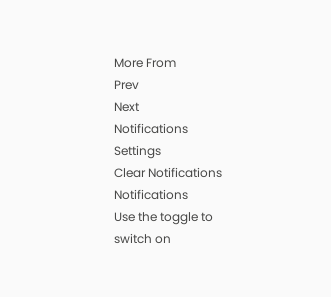More From
Prev
Next
Notifications
Settings
Clear Notifications
Notifications
Use the toggle to switch on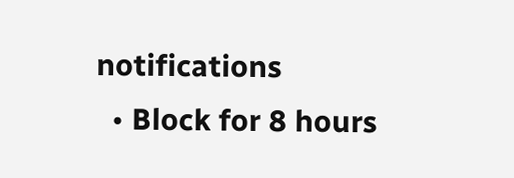notifications
  • Block for 8 hours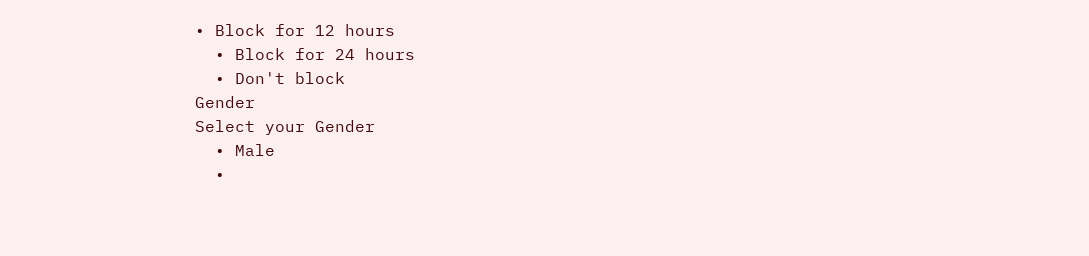• Block for 12 hours
  • Block for 24 hours
  • Don't block
Gender
Select your Gender
  • Male
  •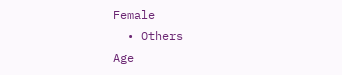Female
  • Others
Age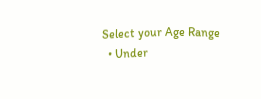Select your Age Range
  • Under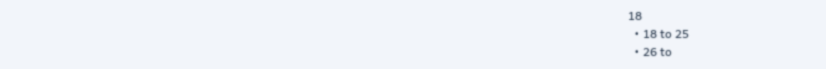18
  • 18 to 25
  • 26 to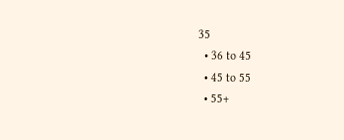35
  • 36 to 45
  • 45 to 55
  • 55+